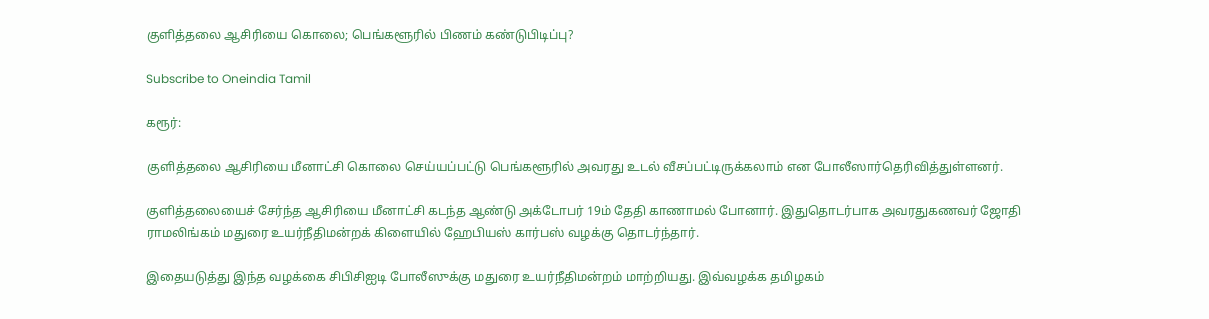குளித்தலை ஆசிரியை கொலை; பெங்களூரில் பிணம் கண்டுபிடிப்பு?

Subscribe to Oneindia Tamil

கரூர்:

குளித்தலை ஆசிரியை மீனாட்சி கொலை செய்யப்பட்டு பெங்களூரில் அவரது உடல் வீசப்பட்டிருக்கலாம் என போலீஸார்தெரிவித்துள்ளனர்.

குளித்தலையைச் சேர்ந்த ஆசிரியை மீனாட்சி கடந்த ஆண்டு அக்டோபர் 19ம் தேதி காணாமல் போனார். இதுதொடர்பாக அவரதுகணவர் ஜோதி ராமலிங்கம் மதுரை உயர்நீதிமன்றக் கிளையில் ஹேபியஸ் கார்பஸ் வழக்கு தொடர்ந்தார்.

இதையடுத்து இந்த வழக்கை சிபிசிஐடி போலீஸுக்கு மதுரை உயர்நீதிமன்றம் மாற்றியது. இவ்வழக்க தமிழகம்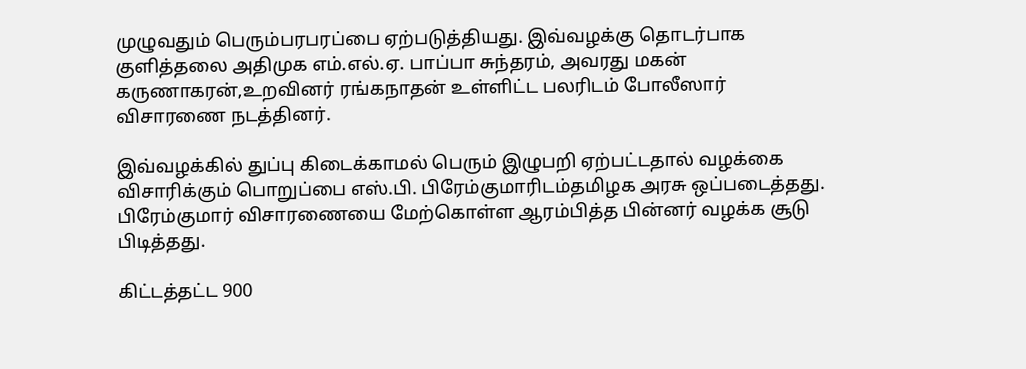முழுவதும் பெரும்பரபரப்பை ஏற்படுத்தியது. இவ்வழக்கு தொடர்பாக குளித்தலை அதிமுக எம்.எல்.ஏ. பாப்பா சுந்தரம், அவரது மகன் கருணாகரன்,உறவினர் ரங்கநாதன் உள்ளிட்ட பலரிடம் போலீஸார் விசாரணை நடத்தினர்.

இவ்வழக்கில் துப்பு கிடைக்காமல் பெரும் இழுபறி ஏற்பட்டதால் வழக்கை விசாரிக்கும் பொறுப்பை எஸ்.பி. பிரேம்குமாரிடம்தமிழக அரசு ஒப்படைத்தது. பிரேம்குமார் விசாரணையை மேற்கொள்ள ஆரம்பித்த பின்னர் வழக்க சூடு பிடித்தது.

கிட்டத்தட்ட 900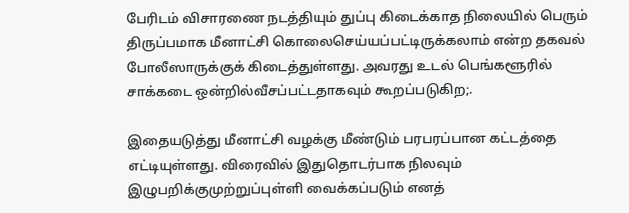பேரிடம் விசாரணை நடத்தியும் துப்பு கிடைக்காத நிலையில் பெரும் திருப்பமாக மீனாட்சி கொலைசெய்யப்பட்டிருக்கலாம் என்ற தகவல் போலீஸாருக்குக் கிடைத்துள்ளது. அவரது உடல் பெங்களூரில் சாக்கடை ஒன்றில்வீசப்பட்டதாகவும் கூறப்படுகிற;.

இதையடுத்து மீனாட்சி வழக்கு மீண்டும் பரபரப்பான கட்டத்தை எட்டியுள்ளது. விரைவில் இதுதொடர்பாக நிலவும் இழுபறிக்குமுற்றுப்புள்ளி வைக்கப்படும் எனத்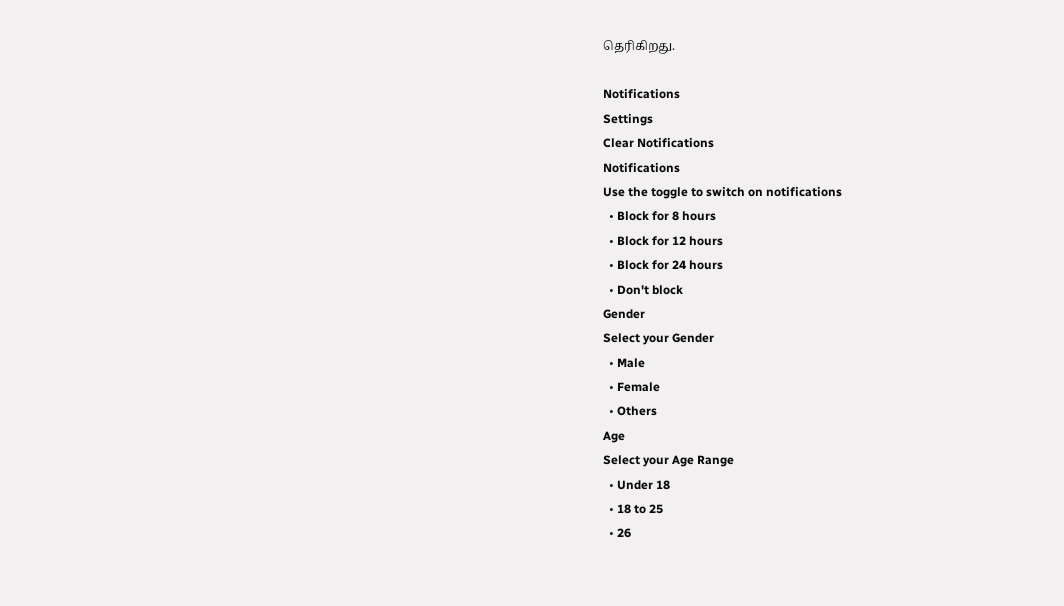தெரிகிறது.

Notifications
Settings
Clear Notifications
Notifications
Use the toggle to switch on notifications
  • Block for 8 hours
  • Block for 12 hours
  • Block for 24 hours
  • Don't block
Gender
Select your Gender
  • Male
  • Female
  • Others
Age
Select your Age Range
  • Under 18
  • 18 to 25
  • 26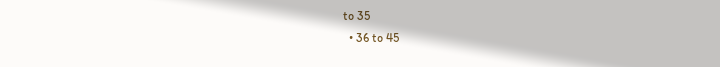to 35
  • 36 to 45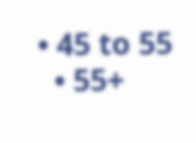• 45 to 55
  • 55+